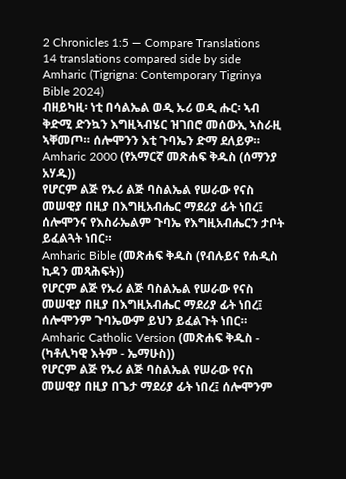2 Chronicles 1:5 — Compare Translations
14 translations compared side by side
Amharic (Tigrigna: Contemporary Tigrinya Bible 2024)
ብዘይካዚ፡ ነቲ በሳልኤል ወዲ ኡሪ ወዲ ሑር፡ ኣብ ቅድሚ ድንኳን እግዚኣብሄር ዝገበሮ መሰውኢ ኣስራዚ ኣቐመጦ። ሰሎሞንን እቲ ጉባኤን ድማ ደለይዎ።
Amharic 2000 (የአማርኛ መጽሐፍ ቅዱስ (ሰማንያ አሃዱ))
የሆርም ልጅ የኡሪ ልጅ ባስልኤል የሠራው የናስ መሠዊያ በዚያ በእግዚአብሔር ማደሪያ ፊት ነበረ፤ ሰሎሞንና የእስራኤልም ጉባኤ የእግዚአብሔርን ታቦት ይፈልጓት ነበር።
Amharic Bible (መጽሐፍ ቅዱስ (የብሉይና የሐዲስ ኪዳን መጻሕፍት))
የሆርም ልጅ የኡሪ ልጅ ባስልኤል የሠራው የናስ መሠዊያ በዚያ በእግዚአብሔር ማደሪያ ፊት ነበረ፤ ሰሎሞንም ጉባኤውም ይህን ይፈልጉት ነበር።
Amharic Catholic Version (መጽሐፍ ቅዱስ - (ካቶሊካዊ እትም - ኤማሁስ))
የሆርም ልጅ የኡሪ ልጅ ባስልኤል የሠራው የናስ መሠዊያ በዚያ በጌታ ማደሪያ ፊት ነበረ፤ ሰሎሞንም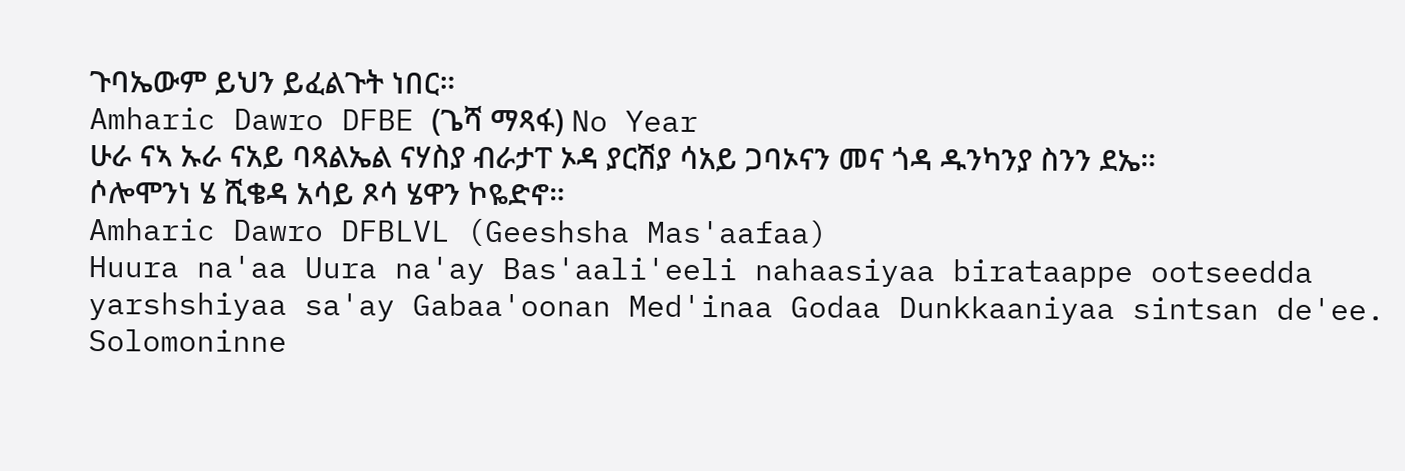ጉባኤውም ይህን ይፈልጉት ነበር።
Amharic Dawro DFBE (ጌሻ ማጻፋ) No Year
ሁራ ናኣ ኡራ ናአይ ባጻልኤል ናሃስያ ብራታፐ ኦዳ ያርሽያ ሳአይ ጋባኦናን መና ጎዳ ዱንካንያ ስንን ደኤ። ሶሎሞንነ ሄ ሺቄዳ አሳይ ጾሳ ሄዋን ኮዬድኖ።
Amharic Dawro DFBLVL (Geeshsha Mas'aafaa)
Huura na'aa Uura na'ay Bas'aali'eeli nahaasiyaa birataappe ootseedda yarshshiyaa sa'ay Gabaa'oonan Med'inaa Godaa Dunkkaaniyaa sintsan de'ee. Solomoninne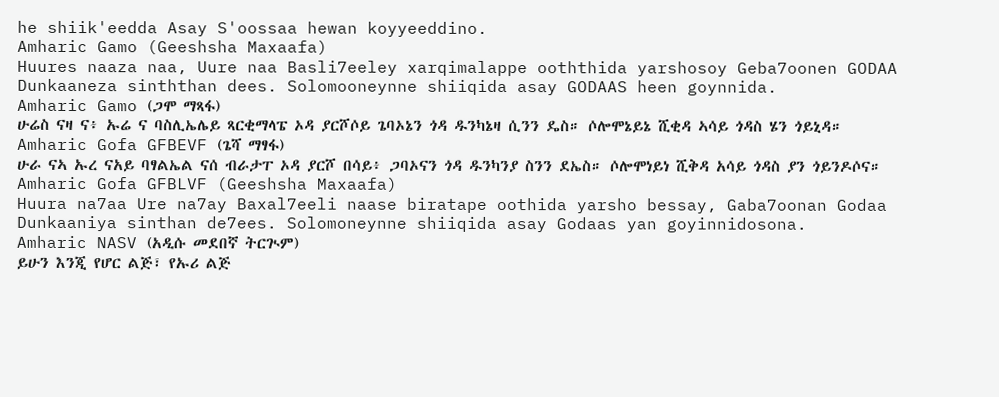he shiik'eedda Asay S'oossaa hewan koyyeeddino.
Amharic Gamo (Geeshsha Maxaafa)
Huures naaza naa, Uure naa Basli7eeley xarqimalappe ooththida yarshosoy Geba7oonen GODAA Dunkaaneza sinththan dees. Solomooneynne shiiqida asay GODAAS heen goynnida.
Amharic Gamo (ጋሞ ማጻፋ)
ሁሬስ ናዛ ና፥ ኡሬ ና ባስሊኤሌይ ጻርቂማላፔ ኦዳ ያርሾሶይ ጌባኦኔን ጎዳ ዱንካኔዛ ሲንን ዴስ። ሶሎሞኔይኔ ሺቂዳ ኣሳይ ጎዳስ ሄን ጎይኒዳ።
Amharic Gofa GFBEVF (ጌሻ ማፃፋ)
ሁራ ናኣ ኡረ ናአይ ባፃልኤል ናሰ ብራታፐ ኦዳ ያርሾ በሳይ፥ ጋባኦናን ጎዳ ዱንካንያ ስንን ደኤስ። ሶሎሞነይነ ሺቅዳ አሳይ ጎዳስ ያን ጎይንዶሶና።
Amharic Gofa GFBLVF (Geeshsha Maxaafa)
Huura na7aa Ure na7ay Baxal7eeli naase biratape oothida yarsho bessay, Gaba7oonan Godaa Dunkaaniya sinthan de7ees. Solomoneynne shiiqida asay Godaas yan goyinnidosona.
Amharic NASV (አዲሱ መደበኛ ትርጒም)
ይሁን እንጂ የሆር ልጅ፣ የኡሪ ልጅ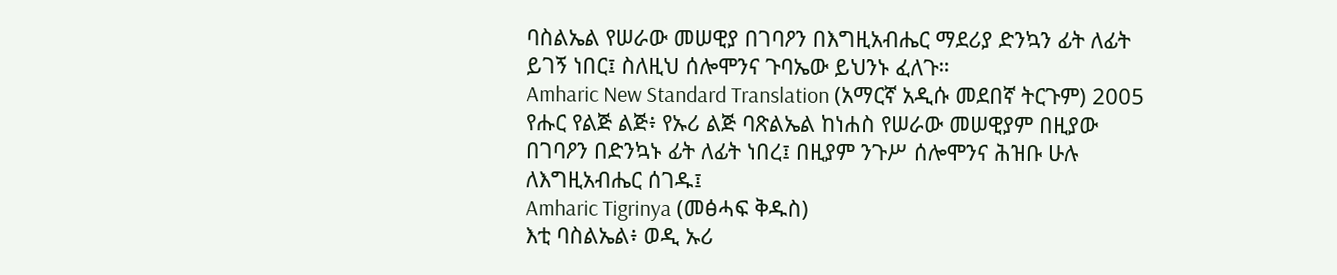ባስልኤል የሠራው መሠዊያ በገባዖን በእግዚአብሔር ማደሪያ ድንኳን ፊት ለፊት ይገኝ ነበር፤ ስለዚህ ሰሎሞንና ጉባኤው ይህንኑ ፈለጉ።
Amharic New Standard Translation (አማርኛ አዲሱ መደበኛ ትርጉም) 2005
የሑር የልጅ ልጅ፥ የኡሪ ልጅ ባጽልኤል ከነሐስ የሠራው መሠዊያም በዚያው በገባዖን በድንኳኑ ፊት ለፊት ነበረ፤ በዚያም ንጉሥ ሰሎሞንና ሕዝቡ ሁሉ ለእግዚአብሔር ሰገዱ፤
Amharic Tigrinya (መፅሓፍ ቅዱስ)
እቲ ባስልኤል፥ ወዲ ኡሪ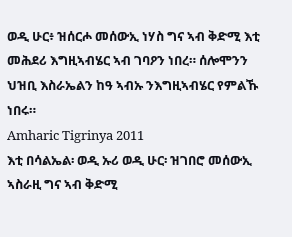ወዲ ሁር፥ ዝሰርሖ መሰውኢ ነሃስ ግና ኣብ ቅድሚ እቲ መሕደሪ እግዚኣብሄር ኣብ ገባዖን ነበረ። ሰሎሞንን ህዝቢ እስራኤልን ከዓ ኣብኡ ንእግዚኣብሄር የምልኹ ነበሩ።
Amharic Tigrinya 2011
እቲ በሳልኤል፡ ወዲ ኡሪ ወዲ ሁር፡ ዝገበሮ መሰውኢ ኣስራዚ ግና ኣብ ቅድሚ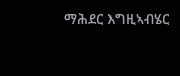ማሕደር እግዚኣብሄር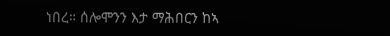ነበረ። ሰሎሞንን እታ ማሕበርን ከኣ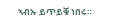ኣብኡ ይጥይቑ ነበሩ።